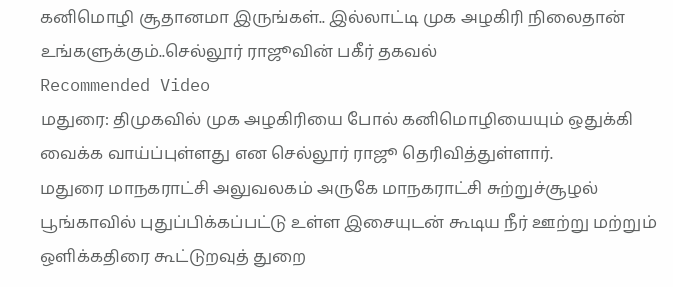கனிமொழி சூதானமா இருங்கள்.. இல்லாட்டி முக அழகிரி நிலைதான் உங்களுக்கும்..செல்லூர் ராஜூவின் பகீர் தகவல்
Recommended Video
மதுரை: திமுகவில் முக அழகிரியை போல் கனிமொழியையும் ஒதுக்கி வைக்க வாய்ப்புள்ளது என செல்லூர் ராஜூ தெரிவித்துள்ளார்.
மதுரை மாநகராட்சி அலுவலகம் அருகே மாநகராட்சி சுற்றுச்சூழல் பூங்காவில் புதுப்பிக்கப்பட்டு உள்ள இசையுடன் கூடிய நீர் ஊற்று மற்றும் ஒளிக்கதிரை கூட்டுறவுத் துறை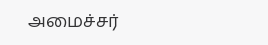அமைச்சர்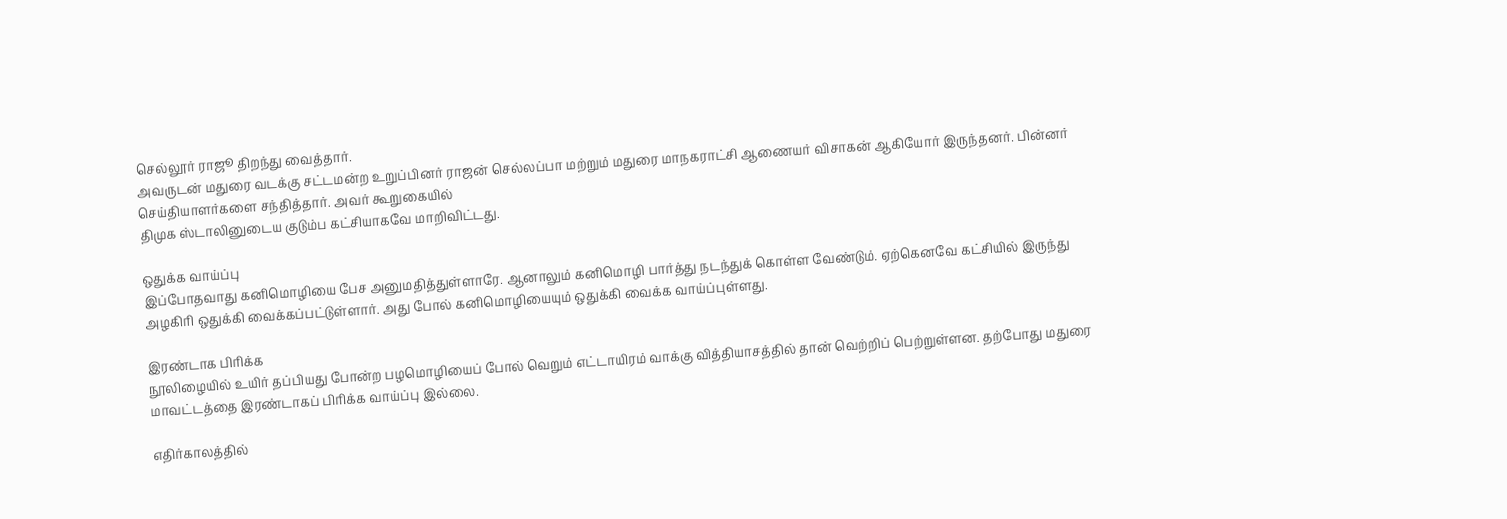செல்லூர் ராஜூ திறந்து வைத்தார்.
அவருடன் மதுரை வடக்கு சட்டமன்ற உறுப்பினர் ராஜன் செல்லப்பா மற்றும் மதுரை மாநகராட்சி ஆணையர் விசாகன் ஆகியோர் இருந்தனர். பின்னர் செய்தியாளர்களை சந்தித்தார். அவர் கூறுகையில்
திமுக ஸ்டாலினுடைய குடும்ப கட்சியாகவே மாறிவிட்டது.

ஒதுக்க வாய்ப்பு
இப்போதவாது கனிமொழியை பேச அனுமதித்துள்ளாரே. ஆனாலும் கனிமொழி பார்த்து நடந்துக் கொள்ள வேண்டும். ஏற்கெனவே கட்சியில் இருந்து அழகிரி ஒதுக்கி வைக்கப்பட்டுள்ளார். அது போல் கனிமொழியையும் ஒதுக்கி வைக்க வாய்ப்புள்ளது.

இரண்டாக பிரிக்க
நூலிழையில் உயிர் தப்பியது போன்ற பழமொழியைப் போல் வெறும் எட்டாயிரம் வாக்கு வித்தியாசத்தில் தான் வெற்றிப் பெற்றுள்ளன. தற்போது மதுரை மாவட்டத்தை இரண்டாகப் பிரிக்க வாய்ப்பு இல்லை.

எதிர்காலத்தில்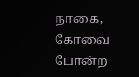நாகை, கோவை போன்ற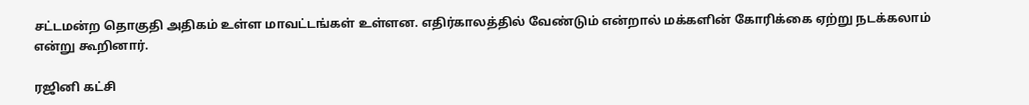சட்டமன்ற தொகுதி அதிகம் உள்ள மாவட்டங்கள் உள்ளன. எதிர்காலத்தில் வேண்டும் என்றால் மக்களின் கோரிக்கை ஏற்று நடக்கலாம் என்று கூறினார்.

ரஜினி கட்சி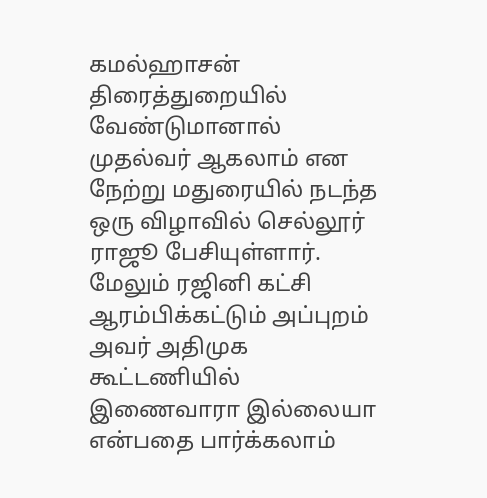கமல்ஹாசன் திரைத்துறையில் வேண்டுமானால் முதல்வர் ஆகலாம் என நேற்று மதுரையில் நடந்த ஒரு விழாவில் செல்லூர் ராஜூ பேசியுள்ளார். மேலும் ரஜினி கட்சி ஆரம்பிக்கட்டும் அப்புறம் அவர் அதிமுக கூட்டணியில் இணைவாரா இல்லையா என்பதை பார்க்கலாம்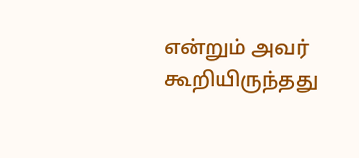என்றும் அவர் கூறியிருந்தது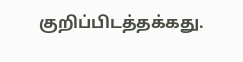குறிப்பிடத்தக்கது.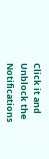Click it and Unblock the Notifications